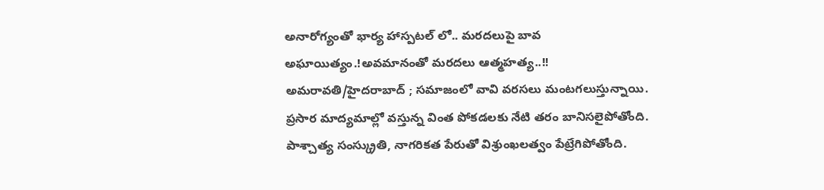అనారోగ్యంతో భార్య హాస్పటల్ లో.. మరదలుపై బావ అఘాయిత్యం.!అవమానంతో మరదలు ఆత్మహత్య..!!
అమరావతి/హైదరాబాద్ ; సమాజంలో వావి వరసలు మంటగలుస్తున్నాయి. ప్రసార మాద్యమాల్లో వస్తున్న వింత పోకడలకు నేటి తరం బానిసలైపోతోంది. పాశ్చాత్య సంస్క్రుతి, నాగరికత పేరుతో విశ్రుంఖలత్వం పేట్రేగిపోతోంది.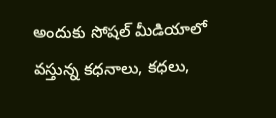అందుకు సోషల్ మీడియాలో వస్తున్న కధనాలు, కధలు,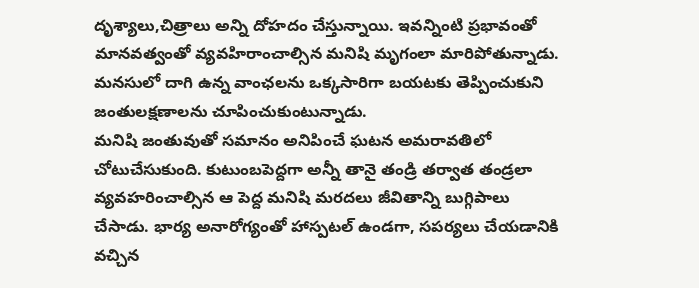దృశ్యాలు,చిత్రాలు అన్ని దోహదం చేస్తున్నాయి. ఇవన్నింటి ప్రభావంతో మానవత్వంతో వ్యవహిరాంచాల్సిన మనిషి మృగంలా మారిపోతున్నాడు. మనసులో దాగి ఉన్న వాంఛలను ఒక్కసారిగా బయటకు తెప్పించుకుని జంతులక్షణాలను చూపించుకుంటున్నాడు.
మనిషి జంతువుతో సమానం అనిపించే ఘటన అమరావతిలో చోటుచేసుకుంది. కుటుంబపెద్దగా అన్నీ తానై తండ్రి తర్వాత తండ్రలా వ్యవహరించాల్సిన ఆ పెద్ద మనిషి మరదలు జీవితాన్ని బుగ్గిపాలు చేసాడు. భార్య అనారోగ్యంతో హాస్పటల్ ఉండగా, సపర్యలు చేయడానికి వచ్చిన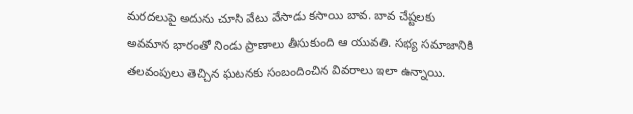మరదలుపై అదును చూసి వేటు వేసాడు కసాయి బావ. బావ చేష్టలకు అవమాన భారంతో నిండు ప్రాణాలు తీసుకుంది ఆ యువతి. సభ్య సమాజానికి తలవంపులు తెచ్చిన ఘటనకు సంబందించిన వివరాలు ఇలా ఉన్నాయి.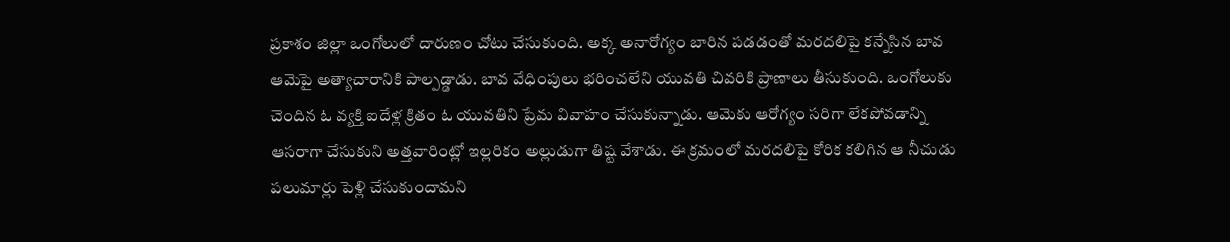ప్రకాశం జిల్లా ఒంగోలులో దారుణం చోటు చేసుకుంది. అక్క అనారోగ్యం బారిన పడడంతో మరదలిపై కన్నేసిన బావ ఆమెపై అత్యాచారానికి పాల్పడ్డాడు. బావ వేధింపులు భరించలేని యువతి చివరికి ప్రాణాలు తీసుకుంది. ఒంగోలుకు చెందిన ఓ వ్యక్తి ఐదేళ్ల క్రితం ఓ యువతిని ప్రేమ వివాహం చేసుకున్నాడు. ఆమెకు ఆరోగ్యం సరిగా లేకపోవడాన్ని ఆసరాగా చేసుకుని అత్తవారింట్లో ఇల్లరికం అల్లుడుగా తిష్ట వేశాడు. ఈ క్రమంలో మరదలిపై కోరిక కలిగిన ఆ నీచుడు పలుమార్లు పెళ్లి చేసుకుందామని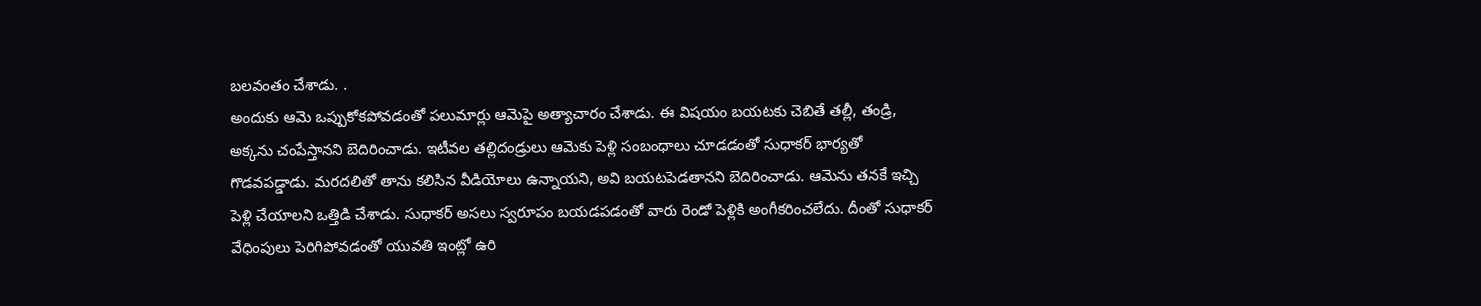బలవంతం చేశాడు. .
అందుకు ఆమె ఒప్పుకోకపోవడంతో పలుమార్లు ఆమెపై అత్యాచారం చేశాడు. ఈ విషయం బయటకు చెబితే తల్లీ, తండ్రి, అక్కను చంపేస్తానని బెదిరించాడు. ఇటీవల తల్లిదండ్రులు ఆమెకు పెళ్లి సంబంధాలు చూడడంతో సుధాకర్ భార్యతో గొడవపడ్డాడు. మరదలితో తాను కలిసిన వీడియోలు ఉన్నాయని, అవి బయటపెడతానని బెదిరించాడు. ఆమెను తనకే ఇచ్చి పెళ్లి చేయాలని ఒత్తిడి చేశాడు. సుధాకర్ అసలు స్వరూపం బయడపడంతో వారు రెండో పెళ్లికి అంగీకరించలేదు. దీంతో సుధాకర్ వేధింపులు పెరిగిపోవడంతో యువతి ఇంట్లో ఉరి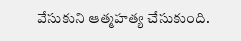వేసుకుని ఆత్మహత్య చేసుకుంది.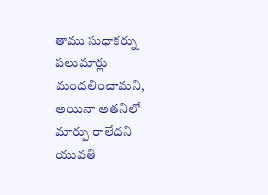తాము సుధాకర్ను పలుమార్లు మందలించామని, అయినా అతనిలో మార్పు రాలేదని యువతి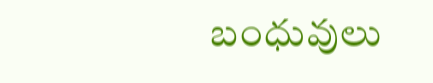బంధువులు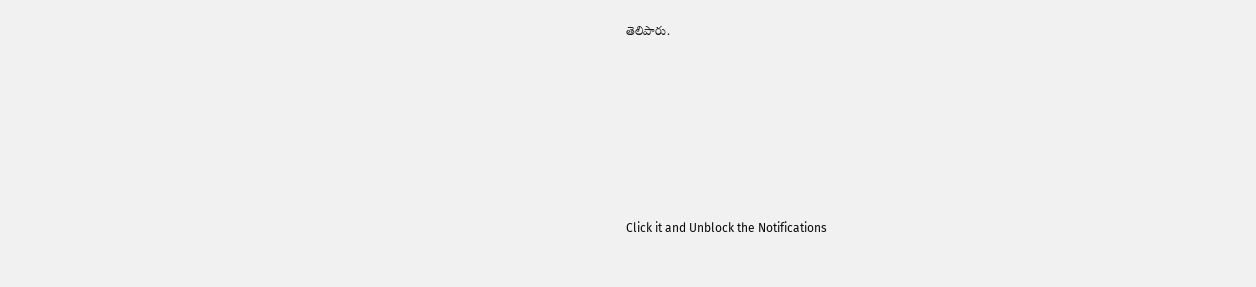తెలిపారు.












Click it and Unblock the Notifications